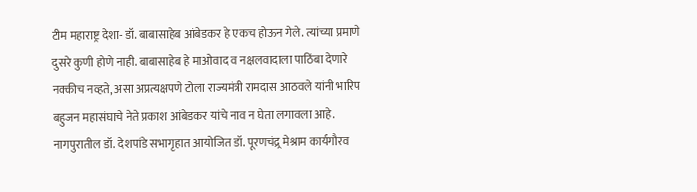टीम महाराष्ट्र देशा- डॉ. बाबासाहेब आंबेडकर हे एकच होऊन गेले. त्यांच्या प्रमाणे दुसरे कुणी होणे नाही. बाबासाहेब हे माओवाद व नक्षलवादाला पाठिंबा देणारे नक्कीच नव्हते, असा अप्रत्यक्षपणे टोला राज्यमंत्री रामदास आठवले यांनी भारिप बहुजन महासंघाचे नेते प्रकाश आंबेडकर यांचे नाव न घेता लगावला आहे. नागपुरातील डॉ. देशपांडे सभागृहात आयोजित डॉ. पूरणचंद्र्र मेश्राम कार्यगौरव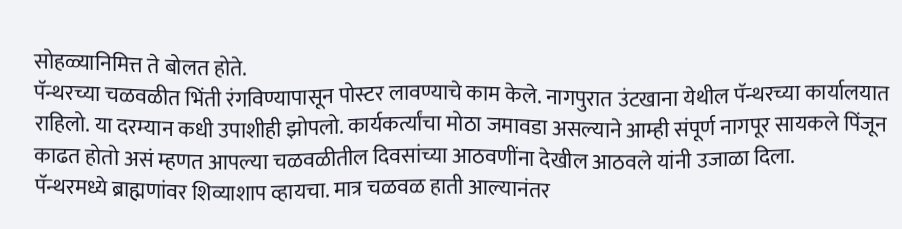सोहळ्यानिमित्त ते बोलत होते.
पॅन्थरच्या चळवळीत भिंती रंगविण्यापासून पोस्टर लावण्याचे काम केले. नागपुरात उंटखाना येथील पॅन्थरच्या कार्यालयात राहिलो. या दरम्यान कधी उपाशीही झोपलो. कार्यकर्त्यांचा मोठा जमावडा असल्याने आम्ही संपूर्ण नागपूर सायकले पिंजून काढत होतो असं म्हणत आपल्या चळवळीतील दिवसांच्या आठवणींना देखील आठवले यांनी उजाळा दिला.
पॅन्थरमध्ये ब्राह्मणांवर शिव्याशाप व्हायचा. मात्र चळवळ हाती आल्यानंतर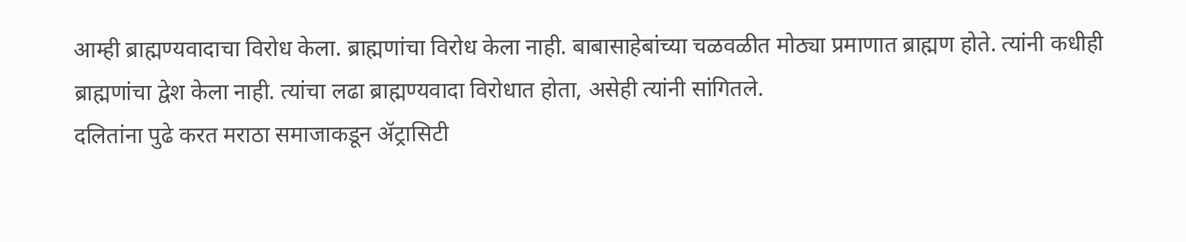आम्ही ब्राह्मण्यवादाचा विरोध केला. ब्राह्मणांचा विरोध केला नाही. बाबासाहेबांच्या चळवळीत मोठ्या प्रमाणात ब्राह्मण होते. त्यांनी कधीही ब्राह्मणांचा द्वेश केला नाही. त्यांचा लढा ब्राह्मण्यवादा विरोधात होता, असेही त्यांनी सांगितले.
दलितांना पुढे करत मराठा समाजाकडून ॲट्रासिटी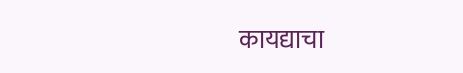कायद्याचा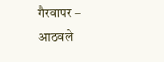गैरवापर – आठवले